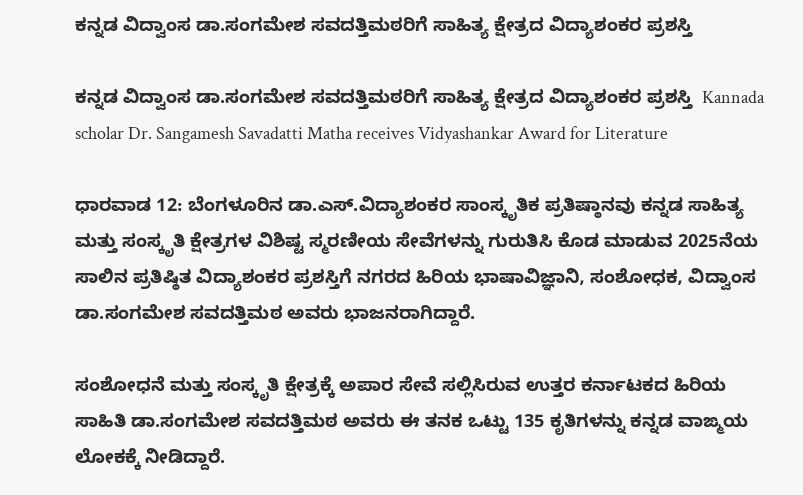ಕನ್ನಡ ವಿದ್ವಾಂಸ ಡಾ.ಸಂಗಮೇಶ ಸವದತ್ತಿಮಠರಿಗೆ ಸಾಹಿತ್ಯ ಕ್ಷೇತ್ರದ ವಿದ್ಯಾಶಂಕರ ಪ್ರಶಸ್ತಿ

ಕನ್ನಡ ವಿದ್ವಾಂಸ ಡಾ.ಸಂಗಮೇಶ ಸವದತ್ತಿಮಠರಿಗೆ ಸಾಹಿತ್ಯ ಕ್ಷೇತ್ರದ ವಿದ್ಯಾಶಂಕರ ಪ್ರಶಸ್ತಿ  Kannada scholar Dr. Sangamesh Savadatti Matha receives Vidyashankar Award for Literature

ಧಾರವಾಡ 12: ಬೆಂಗಳೂರಿನ ಡಾ.ಎಸ್‌.ವಿದ್ಯಾಶಂಕರ ಸಾಂಸ್ಕೃತಿಕ ಪ್ರತಿಷ್ಠಾನವು ಕನ್ನಡ ಸಾಹಿತ್ಯ ಮತ್ತು ಸಂಸ್ಕೃತಿ ಕ್ಷೇತ್ರಗಳ ವಿಶಿಷ್ಟ ಸ್ಮರಣೀಯ ಸೇವೆಗಳನ್ನು ಗುರುತಿಸಿ ಕೊಡ ಮಾಡುವ 2025ನೆಯ ಸಾಲಿನ ಪ್ರತಿಷ್ಠಿತ ವಿದ್ಯಾಶಂಕರ ಪ್ರಶಸ್ತಿಗೆ ನಗರದ ಹಿರಿಯ ಭಾಷಾವಿಜ್ಞಾನಿ, ಸಂಶೋಧಕ, ವಿದ್ವಾಂಸ ಡಾ.ಸಂಗಮೇಶ ಸವದತ್ತಿಮಠ ಅವರು ಭಾಜನರಾಗಿದ್ದಾರೆ.

ಸಂಶೋಧನೆ ಮತ್ತು ಸಂಸ್ಕೃತಿ ಕ್ಷೇತ್ರಕ್ಕೆ ಅಪಾರ ಸೇವೆ ಸಲ್ಲಿಸಿರುವ ಉತ್ತರ ಕರ್ನಾಟಕದ ಹಿರಿಯ ಸಾಹಿತಿ ಡಾ.ಸಂಗಮೇಶ ಸವದತ್ತಿಮಠ ಅವರು ಈ ತನಕ ಒಟ್ಟು 135 ಕೃತಿಗಳನ್ನು ಕನ್ನಡ ವಾಙ್ಮಯ ಲೋಕಕ್ಕೆ ನೀಡಿದ್ದಾರೆ.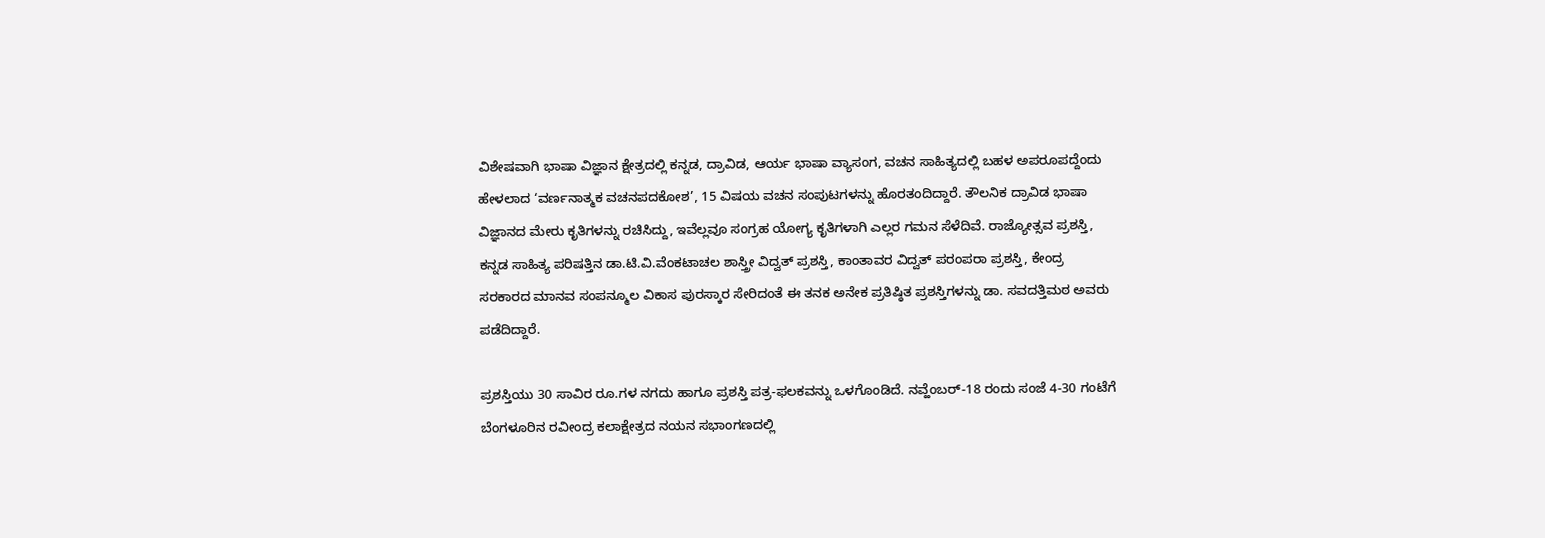ವಿಶೇಷವಾಗಿ ಭಾಷಾ ವಿಜ್ಞಾನ ಕ್ಷೇತ್ರದಲ್ಲಿ ಕನ್ನಡ, ದ್ರಾವಿಡ, ಆರ್ಯ ಭಾಷಾ ವ್ಯಾಸಂಗ, ವಚನ ಸಾಹಿತ್ಯದಲ್ಲಿ ಬಹಳ ಅಪರೂಪದ್ದೆಂದು ಹೇಳಲಾದ ‘ವರ್ಣನಾತ್ಮಕ ವಚನಪದಕೋಶ’, 15 ವಿಷಯ ವಚನ ಸಂಪುಟಗಳನ್ನು ಹೊರತಂದಿದ್ದಾರೆ. ತೌಲನಿಕ ದ್ರಾವಿಡ ಭಾಷಾ ವಿಜ್ಞಾನದ ಮೇರು ಕೃತಿಗಳನ್ನು ರಚಿಸಿದ್ದು, ಇವೆಲ್ಲವೂ ಸಂಗ್ರಹ ಯೋಗ್ಯ ಕೃತಿಗಳಾಗಿ ಎಲ್ಲರ ಗಮನ ಸೆಳೆದಿವೆ. ರಾಜ್ಯೋತ್ಸವ ಪ್ರಶಸ್ತಿ, ಕನ್ನಡ ಸಾಹಿತ್ಯ ಪರಿಷತ್ತಿನ ಡಾ.ಟಿ.ವಿ.ವೆಂಕಟಾಚಲ ಶಾಸ್ತ್ರೀ ವಿದ್ವತ್ ಪ್ರಶಸ್ತಿ, ಕಾಂತಾವರ ವಿದ್ವತ್ ಪರಂಪರಾ ಪ್ರಶಸ್ತಿ, ಕೇಂದ್ರ ಸರಕಾರದ ಮಾನವ ಸಂಪನ್ಮೂಲ ವಿಕಾಸ ಪುರಸ್ಕಾರ ಸೇರಿದಂತೆ ಈ ತನಕ ಅನೇಕ ಪ್ರತಿಷ್ಠಿತ ಪ್ರಶಸ್ತಿಗಳನ್ನು ಡಾ. ಸವದತ್ತಿಮಠ ಅವರು ಪಡೆದಿದ್ದಾರೆ.

ಪ್ರಶಸ್ತಿಯು 30 ಸಾವಿರ ರೂ.ಗಳ ನಗದು ಹಾಗೂ ಪ್ರಶಸ್ತಿ ಪತ್ರ-ಫಲಕವನ್ನು ಒಳಗೊಂಡಿದೆ. ನವ್ಹೆಂಬರ್‌-18 ರಂದು ಸಂಜೆ 4-30 ಗಂಟೆಗೆ ಬೆಂಗಳೂರಿನ ರವೀಂದ್ರ ಕಲಾಕ್ಷೇತ್ರದ ನಯನ ಸಭಾಂಗಣದಲ್ಲಿ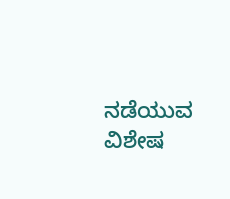ನಡೆಯುವ ವಿಶೇಷ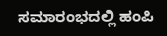ಸಮಾರಂಭದಲ್ಲಿ ಹಂಪಿ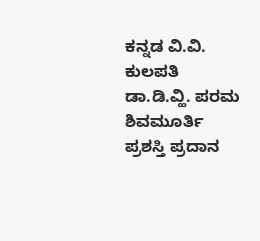ಕನ್ನಡ ವಿ.ವಿ. ಕುಲಪತಿ ಡಾ.ಡಿ.ವ್ಹಿ. ಪರಮ ಶಿವಮೂರ್ತಿ ಪ್ರಶಸ್ತಿ ಪ್ರದಾನ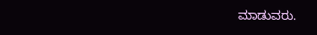ಮಾಡುವರು.